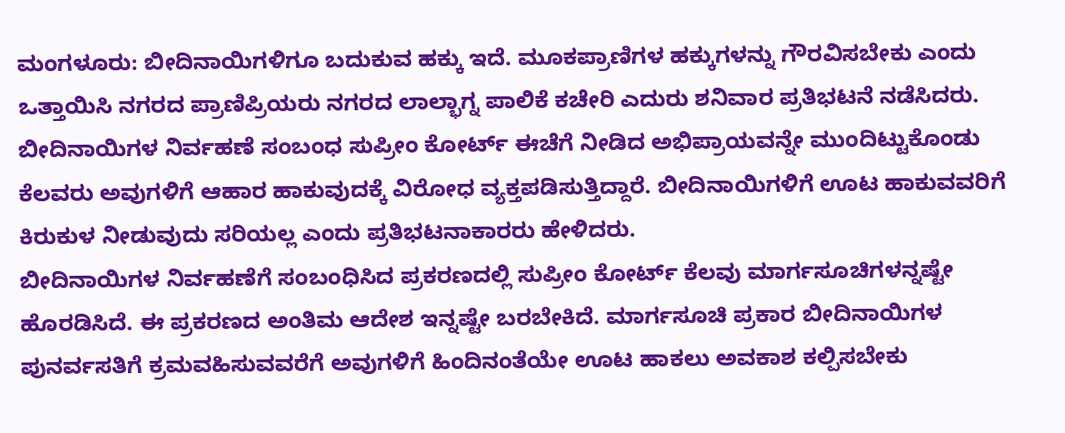ಮಂಗಳೂರು: ಬೀದಿನಾಯಿಗಳಿಗೂ ಬದುಕುವ ಹಕ್ಕು ಇದೆ. ಮೂಕಪ್ರಾಣಿಗಳ ಹಕ್ಕುಗಳನ್ನು ಗೌರವಿಸಬೇಕು ಎಂದು ಒತ್ತಾಯಿಸಿ ನಗರದ ಪ್ರಾಣಿಪ್ರಿಯರು ನಗರದ ಲಾಲ್ಭಾಗ್ನ ಪಾಲಿಕೆ ಕಚೇರಿ ಎದುರು ಶನಿವಾರ ಪ್ರತಿಭಟನೆ ನಡೆಸಿದರು.
ಬೀದಿನಾಯಿಗಳ ನಿರ್ವಹಣೆ ಸಂಬಂಧ ಸುಪ್ರೀಂ ಕೋರ್ಟ್ ಈಚೆಗೆ ನೀಡಿದ ಅಭಿಪ್ರಾಯವನ್ನೇ ಮುಂದಿಟ್ಟುಕೊಂಡು ಕೆಲವರು ಅವುಗಳಿಗೆ ಆಹಾರ ಹಾಕುವುದಕ್ಕೆ ವಿರೋಧ ವ್ಯಕ್ತಪಡಿಸುತ್ತಿದ್ದಾರೆ. ಬೀದಿನಾಯಿಗಳಿಗೆ ಊಟ ಹಾಕುವವರಿಗೆ ಕಿರುಕುಳ ನೀಡುವುದು ಸರಿಯಲ್ಲ ಎಂದು ಪ್ರತಿಭಟನಾಕಾರರು ಹೇಳಿದರು.
ಬೀದಿನಾಯಿಗಳ ನಿರ್ವಹಣೆಗೆ ಸಂಬಂಧಿಸಿದ ಪ್ರಕರಣದಲ್ಲಿ ಸುಪ್ರೀಂ ಕೋರ್ಟ್ ಕೆಲವು ಮಾರ್ಗಸೂಚಿಗಳನ್ನಷ್ಟೇ ಹೊರಡಿಸಿದೆ. ಈ ಪ್ರಕರಣದ ಅಂತಿಮ ಆದೇಶ ಇನ್ನಷ್ಟೇ ಬರಬೇಕಿದೆ. ಮಾರ್ಗಸೂಚಿ ಪ್ರಕಾರ ಬೀದಿನಾಯಿಗಳ ಪುನರ್ವಸತಿಗೆ ಕ್ರಮವಹಿಸುವವರೆಗೆ ಅವುಗಳಿಗೆ ಹಿಂದಿನಂತೆಯೇ ಊಟ ಹಾಕಲು ಅವಕಾಶ ಕಲ್ಪಿಸಬೇಕು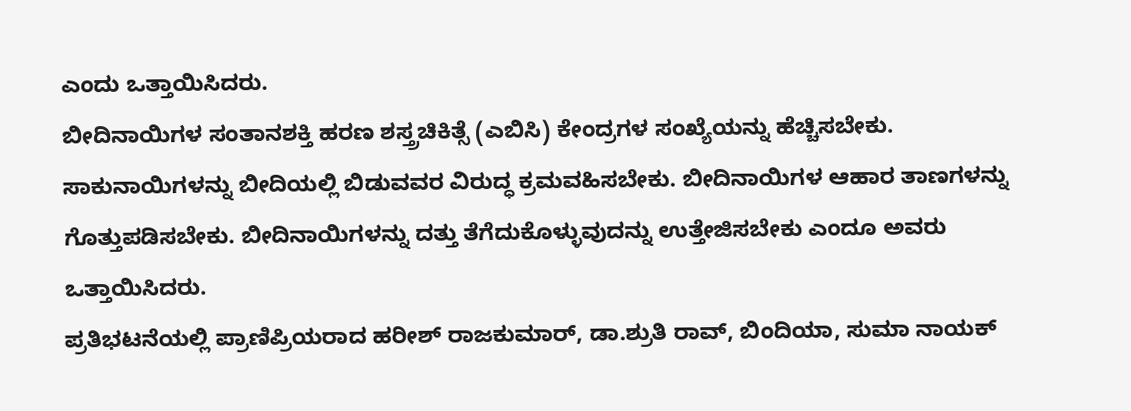ಎಂದು ಒತ್ತಾಯಿಸಿದರು.
ಬೀದಿನಾಯಿಗಳ ಸಂತಾನಶಕ್ತಿ ಹರಣ ಶಸ್ತ್ರಚಿಕಿತ್ಸೆ (ಎಬಿಸಿ) ಕೇಂದ್ರಗಳ ಸಂಖ್ಯೆಯನ್ನು ಹೆಚ್ಚಿಸಬೇಕು. ಸಾಕುನಾಯಿಗಳನ್ನು ಬೀದಿಯಲ್ಲಿ ಬಿಡುವವರ ವಿರುದ್ಧ ಕ್ರಮವಹಿಸಬೇಕು. ಬೀದಿನಾಯಿಗಳ ಆಹಾರ ತಾಣಗಳನ್ನು ಗೊತ್ತುಪಡಿಸಬೇಕು. ಬೀದಿನಾಯಿಗಳನ್ನು ದತ್ತು ತೆಗೆದುಕೊಳ್ಳುವುದನ್ನು ಉತ್ತೇಜಿಸಬೇಕು ಎಂದೂ ಅವರು ಒತ್ತಾಯಿಸಿದರು.
ಪ್ರತಿಭಟನೆಯಲ್ಲಿ ಪ್ರಾಣಿಪ್ರಿಯರಾದ ಹರೀಶ್ ರಾಜಕುಮಾರ್, ಡಾ.ಶ್ರುತಿ ರಾವ್, ಬಿಂದಿಯಾ, ಸುಮಾ ನಾಯಕ್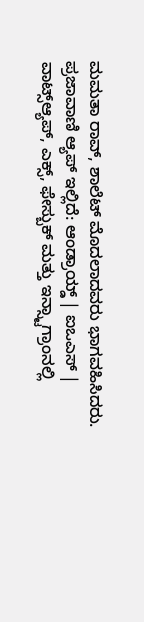ಮಮತಾ ರಾವ್, ಶಾಲೆಟ್ ಮೊದಲಾದವರು ಭಾಗವಹಿಸಿದರು.
ಪ್ರಜಾವಾಣಿ ಆ್ಯಪ್ ಇಲ್ಲಿದೆ: ಆಂಡ್ರಾಯ್ಡ್ | ಐಒಎಸ್ | ವಾಟ್ಸ್ಆ್ಯಪ್, ಎಕ್ಸ್, ಫೇಸ್ಬುಕ್ ಮತ್ತು ಇನ್ಸ್ಟಾಗ್ರಾಂನಲ್ಲಿ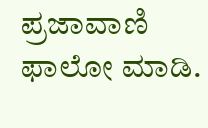ಪ್ರಜಾವಾಣಿ ಫಾಲೋ ಮಾಡಿ.